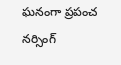ఘనంగా ప్రపంచ నర్సింగ్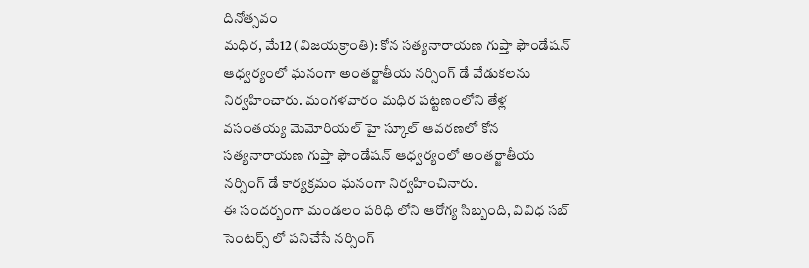దినోత్సవం
మధిర, మే12 (విజయక్రాంతి): కోన సత్యనారాయణ గుప్తా ఫౌండేషన్ ఆధ్వర్యంలో ఘనంగా అంతర్జాతీయ నర్సింగ్ డే వేడుకలను నిర్వహించారు. మంగళవారం మధిర పట్టణంలోని తేళ్ల వసంతయ్య మెమోరియల్ హై స్కూల్ ఆవరణలో కోన సత్యనారాయణ గుప్తా ఫౌండేషన్ ఆధ్వర్యంలో అంతర్జాతీయ నర్సింగ్ డే కార్యక్రమం ఘనంగా నిర్వహించినారు.
ఈ సందర్బంగా మండలం పరిధి లోని ఆరోగ్య సిబ్బంది, వివిధ సబ్ సెంటర్స్ లో పనిచేసే నర్సింగ్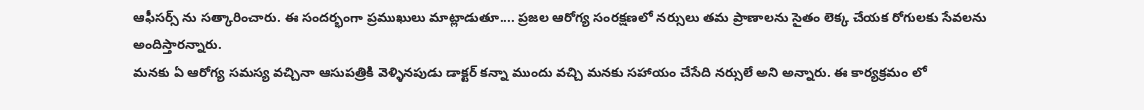ఆఫీసర్స్ ను సత్కారించారు. ఈ సందర్భంగా ప్రముఖులు మాట్లాడుతూ.... ప్రజల ఆరోగ్య సంరక్షణలో నర్సులు తమ ప్రాణాలను సైతం లెక్క చేయక రోగులకు సేవలను అందిస్తారన్నారు.
మనకు ఏ ఆరోగ్య సమస్య వచ్చినా ఆసుపత్రికి వెళ్ళినపుడు డాక్టర్ కన్నా ముందు వచ్చి మనకు సహాయం చేసేది నర్సులే అని అన్నారు. ఈ కార్యక్రమం లో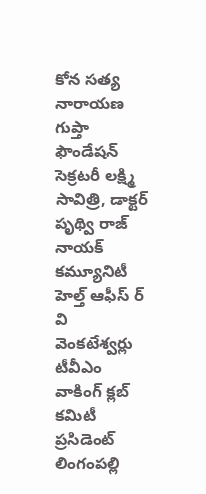కోన సత్య నారాయణ గుప్తా ఫౌండేషన్ సెక్రటరీ లక్ష్మి సావిత్రి, డాక్టర్ పృథ్వి రాజ్ నాయక్ కమ్యూనిటీ హెల్త్ ఆఫీస్ ర్ వి వెంకటేశ్వర్లు టీవీఎం వాకింగ్ క్లబ్ కమిటీ ప్రసిడెంట్ లింగంపల్లి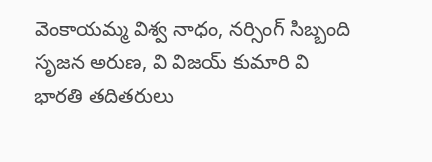వెంకాయమ్మ విశ్వ నాధం, నర్సింగ్ సిబ్బంది సృజన అరుణ, వి విజయ్ కుమారి వి భారతి తదితరులు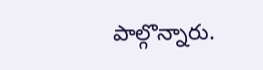పాల్గొన్నారు.